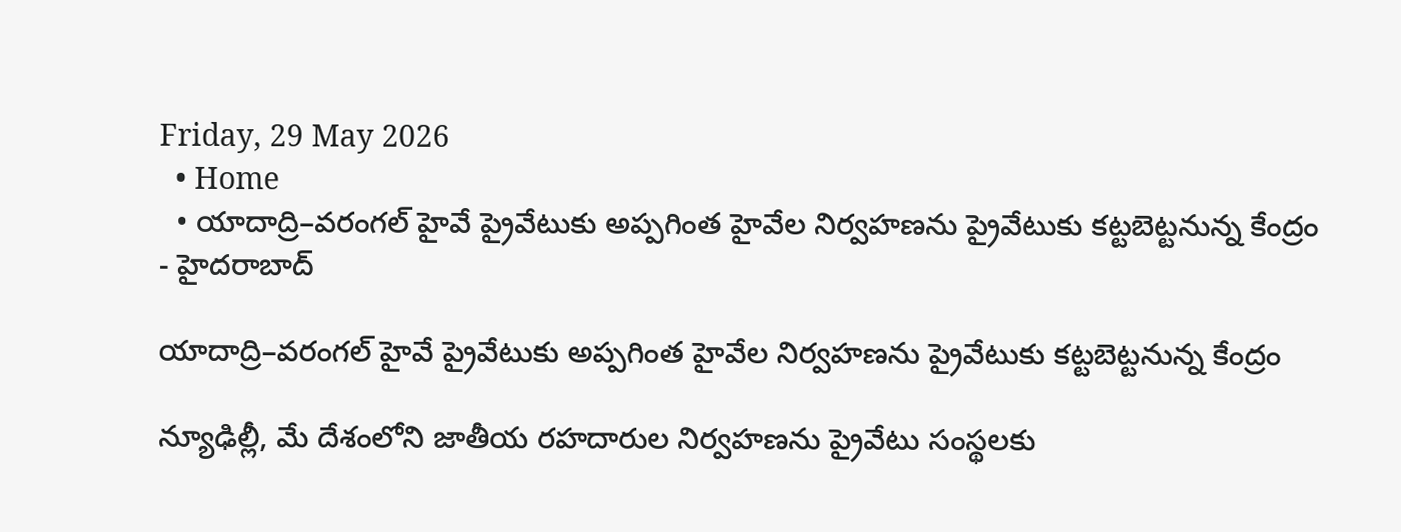Friday, 29 May 2026
  • Home
  • యాదాద్రి–వరంగల్ హైవే ప్రైవేటుకు అప్పగింత హైవేల నిర్వహణను ప్రైవేటుకు కట్టబెట్టనున్న కేంద్రం
- హైదరాబాద్

యాదాద్రి–వరంగల్ హైవే ప్రైవేటుకు అప్పగింత హైవేల నిర్వహణను ప్రైవేటుకు కట్టబెట్టనున్న కేంద్రం

న్యూఢిల్లీ, మే దేశంలోని జాతీయ రహదారుల నిర్వహణను ప్రైవేటు సంస్థలకు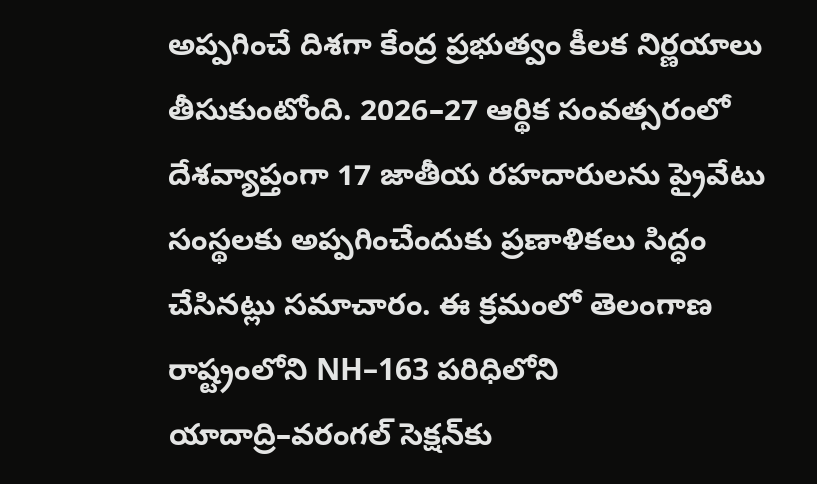అప్పగించే దిశగా కేంద్ర ప్రభుత్వం కీలక నిర్ణయాలు తీసుకుంటోంది. 2026–27 ఆర్థిక సంవత్సరంలో దేశవ్యాప్తంగా 17 జాతీయ రహదారులను ప్రైవేటు సంస్థలకు అప్పగించేందుకు ప్రణాళికలు సిద్ధం చేసినట్లు సమాచారం. ఈ క్రమంలో తెలంగాణ రాష్ట్రంలోని NH–163 పరిధిలోని యాదాద్రి–వరంగల్ సెక్షన్‌కు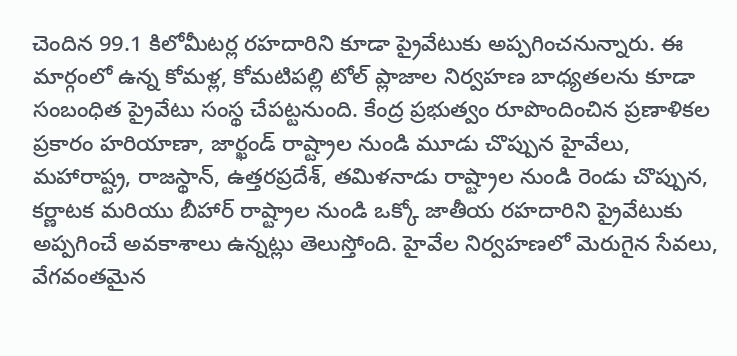చెందిన 99.1 కిలోమీటర్ల రహదారిని కూడా ప్రైవేటుకు అప్పగించనున్నారు. ఈ మార్గంలో ఉన్న కోమళ్ల, కోమటిపల్లి టోల్ ప్లాజాల నిర్వహణ బాధ్యతలను కూడా సంబంధిత ప్రైవేటు సంస్థ చేపట్టనుంది. కేంద్ర ప్రభుత్వం రూపొందించిన ప్రణాళికల ప్రకారం హరియాణా, జార్ఖండ్ రాష్ట్రాల నుండి మూడు చొప్పున హైవేలు, మహారాష్ట్ర, రాజస్థాన్, ఉత్తరప్రదేశ్, తమిళనాడు రాష్ట్రాల నుండి రెండు చొప్పున, కర్ణాటక మరియు బీహార్ రాష్ట్రాల నుండి ఒక్కో జాతీయ రహదారిని ప్రైవేటుకు అప్పగించే అవకాశాలు ఉన్నట్లు తెలుస్తోంది. హైవేల నిర్వహణలో మెరుగైన సేవలు, వేగవంతమైన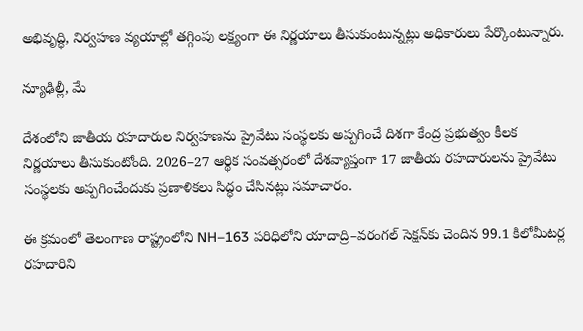అభివృద్ధి, నిర్వహణ వ్యయాల్లో తగ్గింపు లక్ష్యంగా ఈ నిర్ణయాలు తీసుకుంటున్నట్లు అధికారులు పేర్కొంటున్నారు.

న్యూఢిల్లీ, మే

దేశంలోని జాతీయ రహదారుల నిర్వహణను ప్రైవేటు సంస్థలకు అప్పగించే దిశగా కేంద్ర ప్రభుత్వం కీలక నిర్ణయాలు తీసుకుంటోంది. 2026–27 ఆర్థిక సంవత్సరంలో దేశవ్యాప్తంగా 17 జాతీయ రహదారులను ప్రైవేటు సంస్థలకు అప్పగించేందుకు ప్రణాళికలు సిద్ధం చేసినట్లు సమాచారం.

ఈ క్రమంలో తెలంగాణ రాష్ట్రంలోని NH–163 పరిధిలోని యాదాద్రి–వరంగల్ సెక్షన్‌కు చెందిన 99.1 కిలోమీటర్ల రహదారిని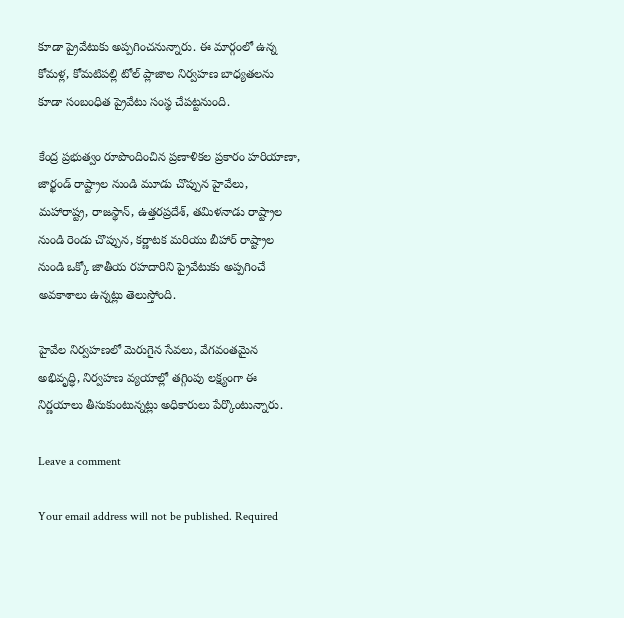కూడా ప్రైవేటుకు అప్పగించనున్నారు. ఈ మార్గంలో ఉన్న కోమళ్ల, కోమటిపల్లి టోల్ ప్లాజాల నిర్వహణ బాధ్యతలను కూడా సంబంధిత ప్రైవేటు సంస్థ చేపట్టనుంది.

కేంద్ర ప్రభుత్వం రూపొందించిన ప్రణాళికల ప్రకారం హరియాణా, జార్ఖండ్ రాష్ట్రాల నుండి మూడు చొప్పున హైవేలు, మహారాష్ట్ర, రాజస్థాన్, ఉత్తరప్రదేశ్, తమిళనాడు రాష్ట్రాల నుండి రెండు చొప్పున, కర్ణాటక మరియు బీహార్ రాష్ట్రాల నుండి ఒక్కో జాతీయ రహదారిని ప్రైవేటుకు అప్పగించే అవకాశాలు ఉన్నట్లు తెలుస్తోంది.

హైవేల నిర్వహణలో మెరుగైన సేవలు, వేగవంతమైన అభివృద్ధి, నిర్వహణ వ్యయాల్లో తగ్గింపు లక్ష్యంగా ఈ నిర్ణయాలు తీసుకుంటున్నట్లు అధికారులు పేర్కొంటున్నారు.

Leave a comment

Your email address will not be published. Required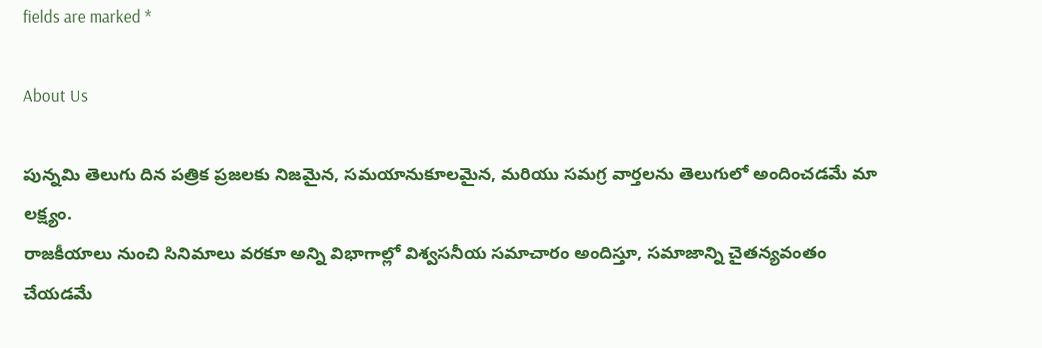fields are marked *

About Us

పున్నమి తెలుగు దిన పత్రిక ప్రజలకు నిజమైన, సమయానుకూలమైన, మరియు సమగ్ర వార్తలను తెలుగులో అందించడమే మా లక్ష్యం.
రాజకీయాలు నుంచి సినిమాలు వరకూ అన్ని విభాగాల్లో విశ్వసనీయ సమాచారం అందిస్తూ, సమాజాన్ని చైతన్యవంతం చేయడమే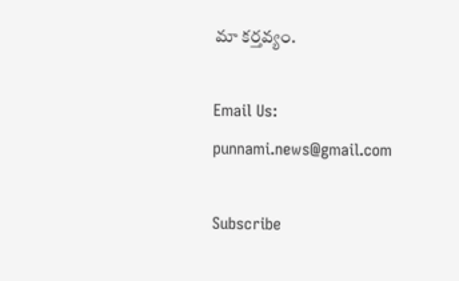మా కర్తవ్యం.

Email Us: punnami.news@gmail.com

Subscribe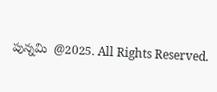పున్నమి  @2025. All Rights Reserved.